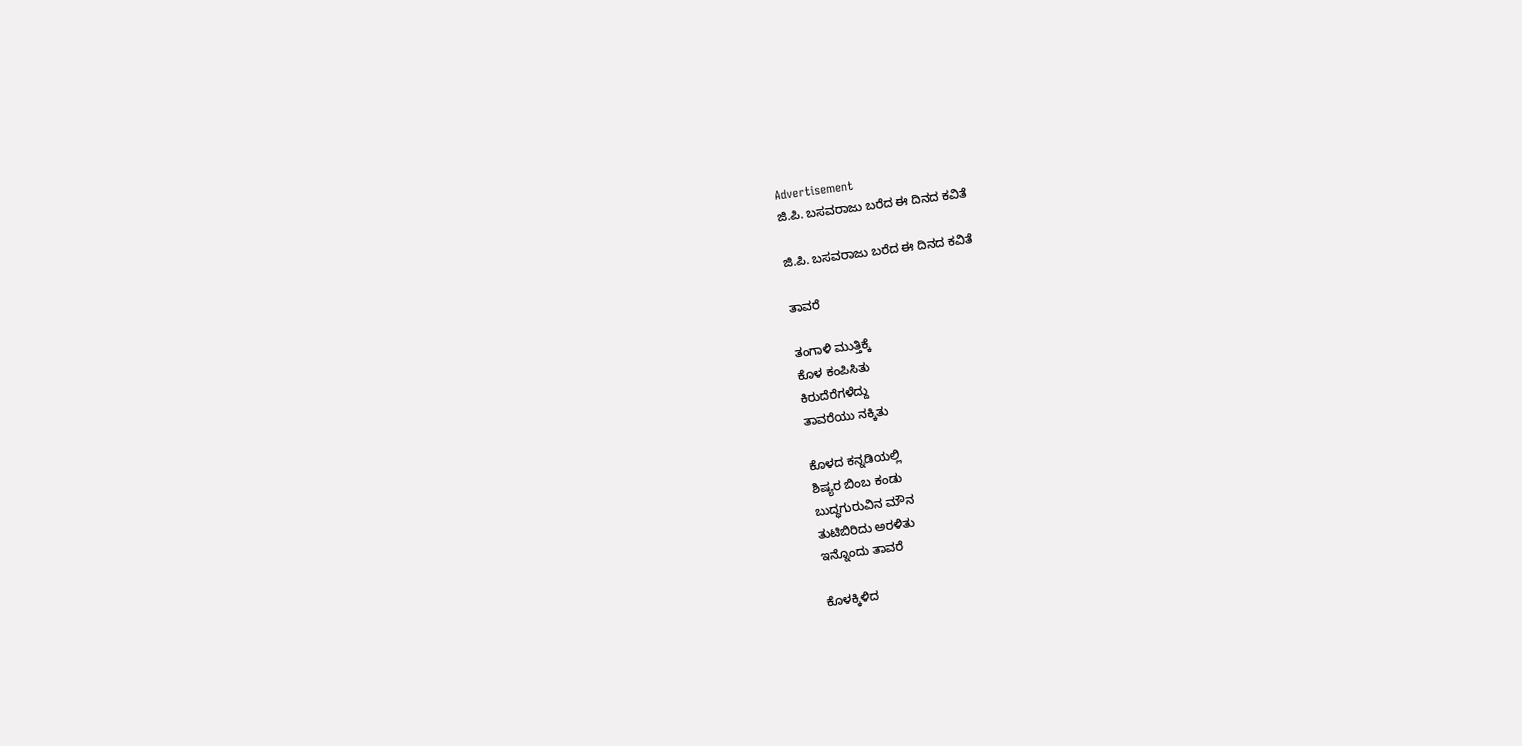Advertisement
ಜಿ.ಪಿ. ಬಸವರಾಜು ಬರೆದ ಈ ದಿನದ ಕವಿತೆ

ಜಿ.ಪಿ. ಬಸವರಾಜು ಬರೆದ ಈ ದಿನದ ಕವಿತೆ

ತಾವರೆ

ತಂಗಾಳಿ ಮುತ್ತಿಕ್ಕೆ
ಕೊಳ ಕಂಪಿಸಿತು
ಕಿರುದೆರೆಗಳೆದ್ದು
ತಾವರೆಯು ನಕ್ಕಿತು

ಕೊಳದ ಕನ್ನಡಿಯಲ್ಲಿ
ಶಿಷ್ಯರ ಬಿಂಬ ಕಂಡು
ಬುದ್ಧಗುರುವಿನ ಮೌನ
ತುಟಿಬಿರಿದು ಅರಳಿತು
ಇನ್ನೊಂದು ತಾವರೆ

ಕೊಳಕ್ಕಿಳಿದ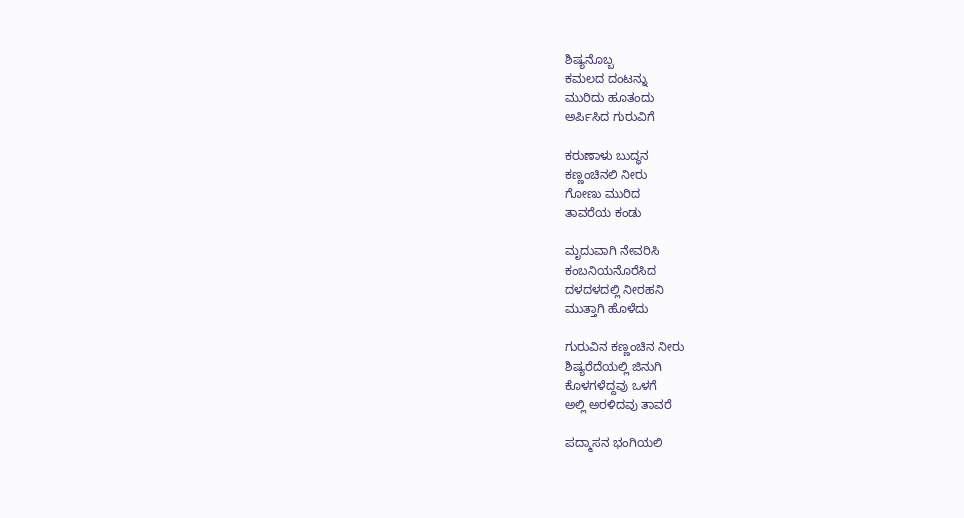ಶಿಷ್ಯನೊಬ್ಬ
ಕಮಲದ ದಂಟನ್ನು
ಮುರಿದು ಹೂತಂದು
ಅರ್ಪಿಸಿದ ಗುರುವಿಗೆ

ಕರುಣಾಳು ಬುದ್ಧನ
ಕಣ್ಣಂಚಿನಲಿ ನೀರು
ಗೋಣು ಮುರಿದ
ತಾವರೆಯ ಕಂಡು

ಮೃದುವಾಗಿ ನೇವರಿಸಿ
ಕಂಬನಿಯನೊರೆಸಿದ
ದಳದಳದಲ್ಲಿ ನೀರಹನಿ
ಮುತ್ತಾಗಿ ಹೊಳೆದು

ಗುರುವಿನ ಕಣ್ಣಂಚಿನ ನೀರು
ಶಿಷ್ಯರೆದೆಯಲ್ಲಿ ಜಿನುಗಿ
ಕೊಳಗಳೆದ್ದವು ಒಳಗೆ
ಅಲ್ಲಿ ಅರಳಿದವು ತಾವರೆ

ಪದ್ಮಾಸನ ಭಂಗಿಯಲಿ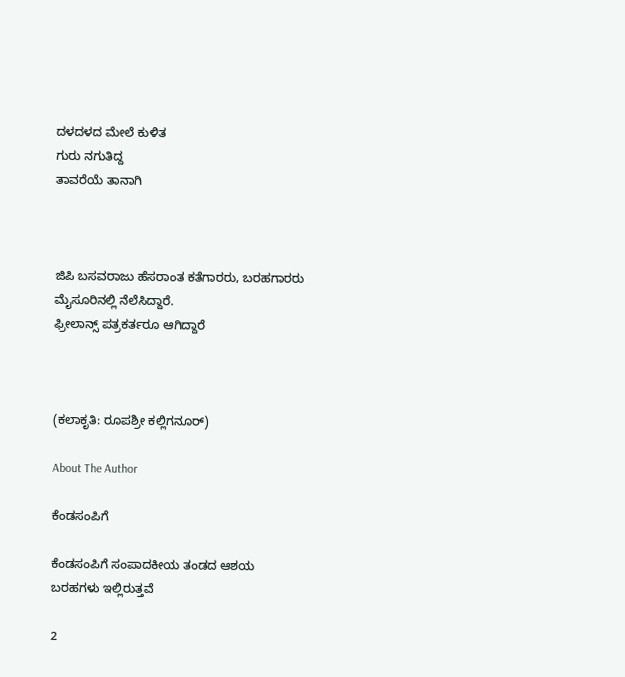ದಳದಳದ ಮೇಲೆ ಕುಳಿತ
ಗುರು ನಗುತಿದ್ದ
ತಾವರೆಯೆ ತಾನಾಗಿ



ಜಿಪಿ ಬಸವರಾಜು ಹೆಸರಾಂತ ಕತೆಗಾರರು, ಬರಹಗಾರರು
ಮೈಸೂರಿನಲ್ಲಿ ನೆಲೆಸಿದ್ದಾರೆ.
ಫ್ರೀಲಾನ್ಸ್ ಪತ್ರಕರ್ತರೂ ಆಗಿದ್ದಾರೆ



(ಕಲಾಕೃತಿ: ರೂಪಶ್ರೀ ಕಲ್ಲಿಗನೂರ್)

About The Author

ಕೆಂಡಸಂಪಿಗೆ

ಕೆಂಡಸಂಪಿಗೆ ಸಂಪಾದಕೀಯ ತಂಡದ ಆಶಯ ಬರಹಗಳು ಇಲ್ಲಿರುತ್ತವೆ

2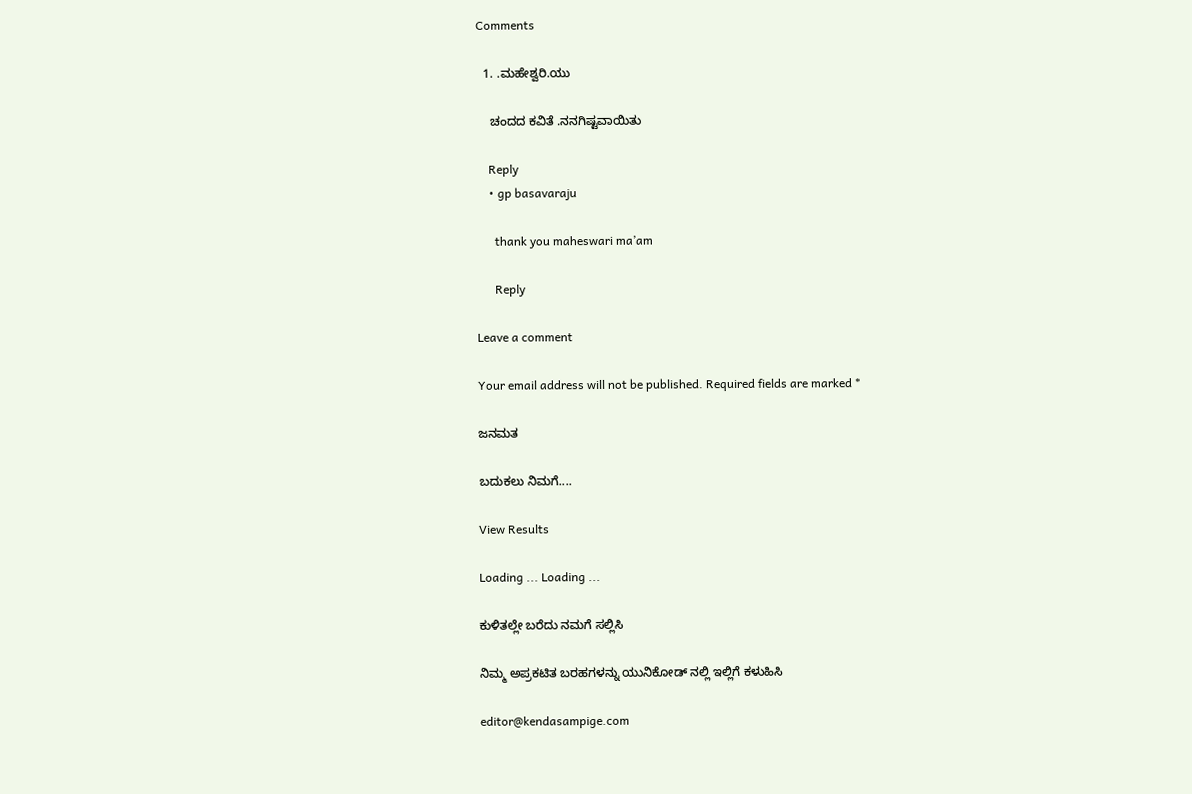Comments

  1. .ಮಹೇಶ್ವರಿ.ಯು

    ಚಂದದ ಕವಿತೆ .ನನಗಿಷ್ಟವಾಯಿತು

    Reply
    • gp basavaraju

      thank you maheswari ma’am

      Reply

Leave a comment

Your email address will not be published. Required fields are marked *

ಜನಮತ

ಬದುಕಲು ನಿಮಗೆ....

View Results

Loading ... Loading ...

ಕುಳಿತಲ್ಲೇ ಬರೆದು ನಮಗೆ ಸಲ್ಲಿಸಿ

ನಿಮ್ಮ ಅಪ್ರಕಟಿತ ಬರಹಗಳನ್ನು ಯುನಿಕೋಡ್ ನಲ್ಲಿ ಇಲ್ಲಿಗೆ ಕಳುಹಿಸಿ

editor@kendasampige.com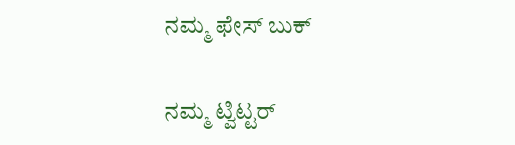ನಮ್ಮ ಫೇಸ್ ಬುಕ್

ನಮ್ಮ ಟ್ವಿಟ್ಟರ್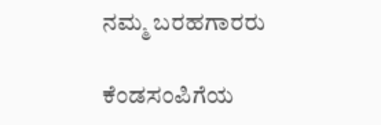ನಮ್ಮ ಬರಹಗಾರರು

ಕೆಂಡಸಂಪಿಗೆಯ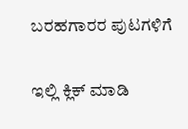ಬರಹಗಾರರ ಪುಟಗಳಿಗೆ

ಇಲ್ಲಿ ಕ್ಲಿಕ್ ಮಾಡಿ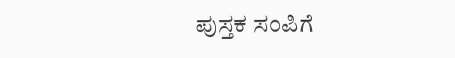ಪುಸ್ತಕ ಸಂಪಿಗೆ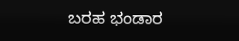ಬರಹ ಭಂಡಾರ